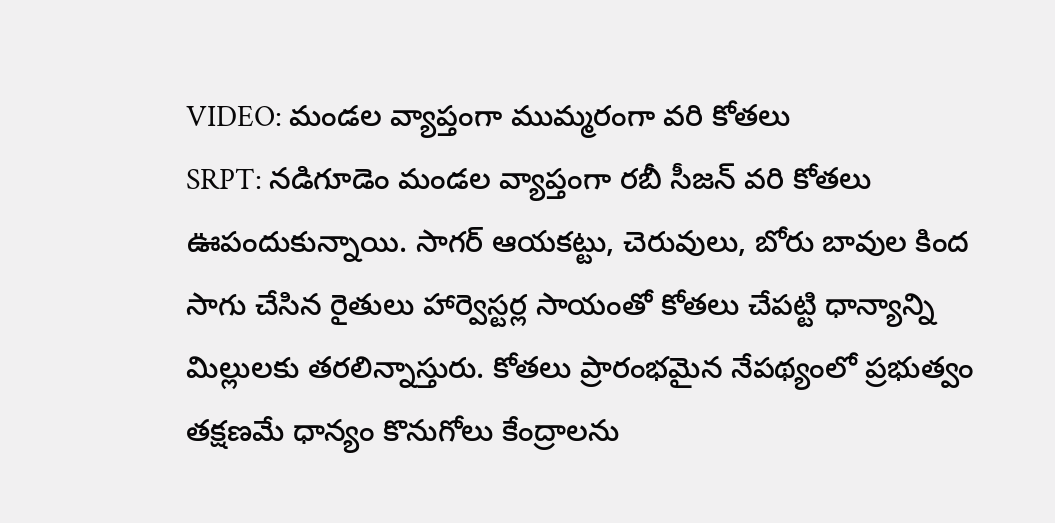VIDEO: మండల వ్యాప్తంగా ముమ్మరంగా వరి కోతలు
SRPT: నడిగూడెం మండల వ్యాప్తంగా రబీ సీజన్ వరి కోతలు ఊపందుకున్నాయి. సాగర్ ఆయకట్టు, చెరువులు, బోరు బావుల కింద సాగు చేసిన రైతులు హార్వెస్టర్ల సాయంతో కోతలు చేపట్టి ధాన్యాన్ని మిల్లులకు తరలిన్నాస్తురు. కోతలు ప్రారంభమైన నేపథ్యంలో ప్రభుత్వం తక్షణమే ధాన్యం కొనుగోలు కేంద్రాలను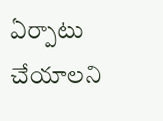ఏర్పాటు చేయాలని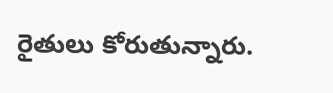రైతులు కోరుతున్నారు.